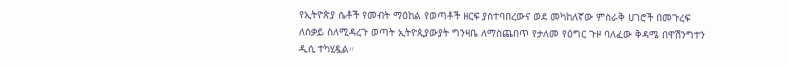የኢትዮጵያ ሴቶች የመብት ማዕከል የወጣቶች ዘርፍ ያስተባበረውና ወደ መካከለኛው ምስራቅ ሀገሮች በመጉረፍ ለስቃይ ስለሚዳረጉ ወጣት ኢትዮጲያውያት ግንዛቤ ለማስጨበጥ የታለመ የዕግር ጉዞ ባለፈው ቅዳሜ በዋሽንግተን ዲሲ ተካሂዷል።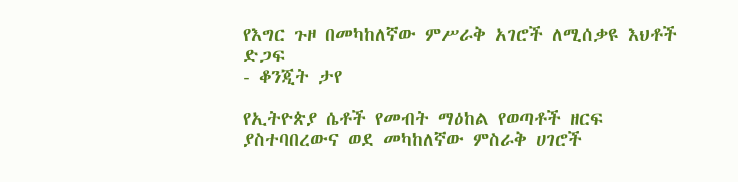የእግር ጉዞ በመካከለኛው ምሥራቅ አገሮች ለሚሰቃዩ እህቶች ድጋፍ
- ቆንጂት ታየ

የኢትዮጵያ ሴቶች የመብት ማዕከል የወጣቶች ዘርፍ ያስተባበረውና ወደ መካከለኛው ምስራቅ ሀገሮች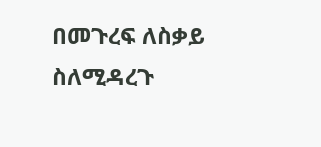በመጉረፍ ለስቃይ ስለሚዳረጉ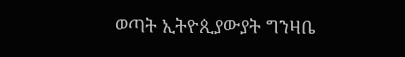ወጣት ኢትዮጲያውያት ግንዛቤ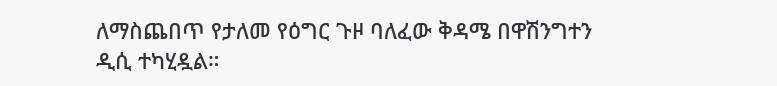ለማስጨበጥ የታለመ የዕግር ጉዞ ባለፈው ቅዳሜ በዋሽንግተን ዲሲ ተካሂዷል።